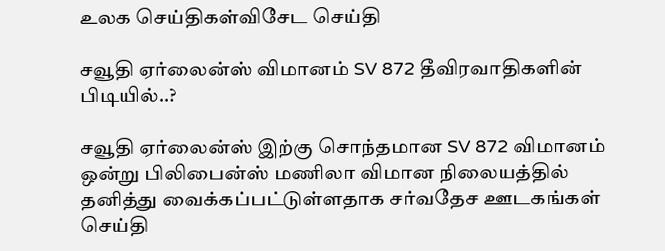உலக செய்திகள்விசேட செய்தி

சவூதி ஏர்லைன்ஸ் விமானம் SV 872 தீவிரவாதிகளின் பிடியில்..?

சவூதி ஏர்லைன்ஸ் இற்கு சொந்தமான SV 872 விமானம் ஒன்று பிலிபைன்ஸ் மணிலா விமான நிலையத்தில் தனித்து வைக்கப்பட்டுள்ளதாக சர்வதேச ஊடகங்கள் செய்தி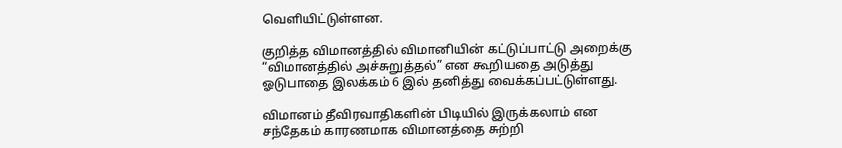வெளியிட்டுள்ளன.

குறித்த விமானத்தில் விமானியின் கட்டுப்பாட்டு அறைக்கு “விமானத்தில் அச்சுறுத்தல்” என கூறியதை அடுத்து ஓடுபாதை இலக்கம் 6 இல் தனித்து வைக்கப்பட்டுள்ளது.

விமானம் தீவிரவாதிகளின் பிடியில் இருக்கலாம் என சந்தேகம் காரணமாக விமானத்தை சுற்றி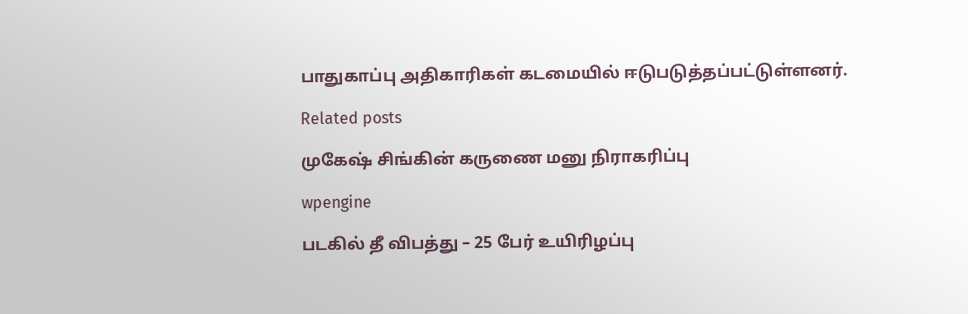பாதுகாப்பு அதிகாரிகள் கடமையில் ஈடுபடுத்தப்பட்டுள்ளனர்.

Related posts

முகேஷ் சிங்கின் கருணை மனு நிராகரிப்பு

wpengine

படகில் தீ விபத்து – 25 பேர் உயிரிழப்பு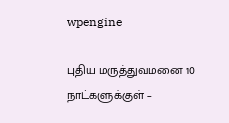wpengine

புதிய மருத்துவமனை 10 நாட்களுக்குள் –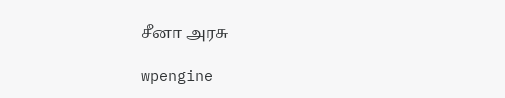சீனா அரசு

wpengine